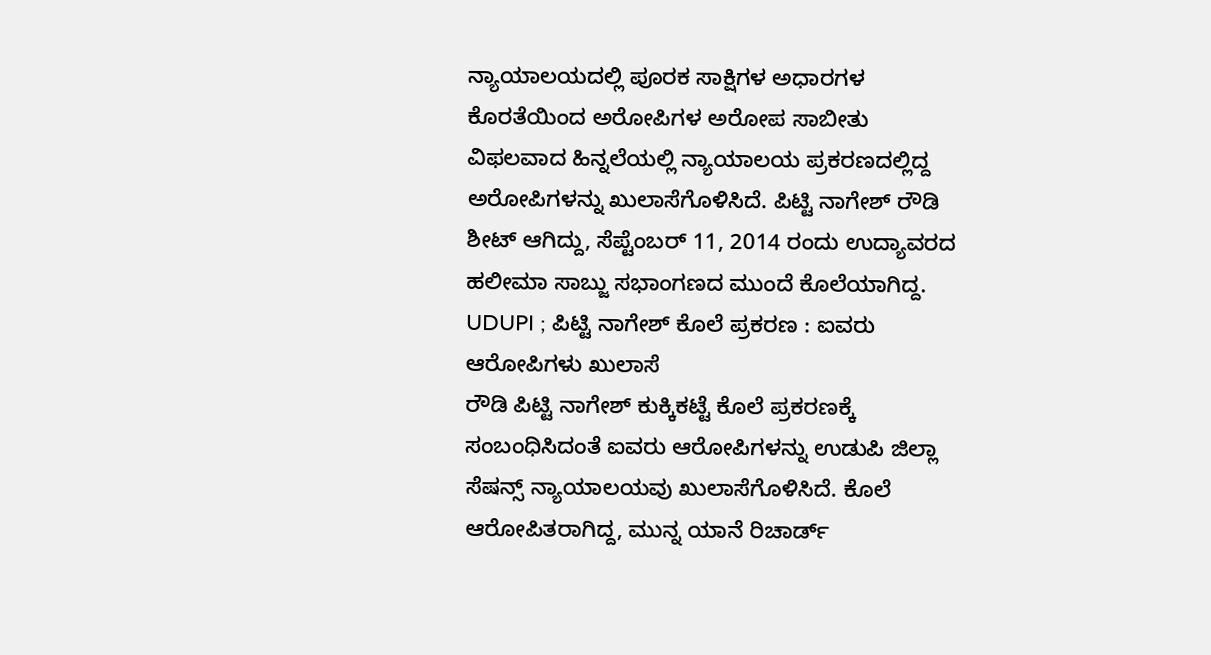ನ್ಯಾಯಾಲಯದಲ್ಲಿ ಪೂರಕ ಸಾಕ್ಷಿಗಳ ಅಧಾರಗಳ ಕೊರತೆಯಿಂದ ಅರೋಪಿಗಳ ಅರೋಪ ಸಾಬೀತು ವಿಫಲವಾದ ಹಿನ್ನಲೆಯಲ್ಲಿ ನ್ಯಾಯಾಲಯ ಪ್ರಕರಣದಲ್ಲಿದ್ದ ಅರೋಪಿಗಳನ್ನು ಖುಲಾಸೆಗೊಳಿಸಿದೆ. ಪಿಟ್ಟಿ ನಾಗೇಶ್ ರೌಡಿ ಶೀಟ್ ಆಗಿದ್ದು, ಸೆಪ್ಟೆಂಬರ್ 11, 2014 ರಂದು ಉದ್ಯಾವರದ ಹಲೀಮಾ ಸಾಬ್ಜು ಸಭಾಂಗಣದ ಮುಂದೆ ಕೊಲೆಯಾಗಿದ್ದ.
UDUPI ; ಪಿಟ್ಟಿ ನಾಗೇಶ್ ಕೊಲೆ ಪ್ರಕರಣ : ಐವರು ಆರೋಪಿಗಳು ಖುಲಾಸೆ
ರೌಡಿ ಪಿಟ್ಟಿ ನಾಗೇಶ್ ಕುಕ್ಕಿಕಟ್ಟೆ ಕೊಲೆ ಪ್ರಕರಣಕ್ಕೆ ಸಂಬಂಧಿಸಿದಂತೆ ಐವರು ಆರೋಪಿಗಳನ್ನು ಉಡುಪಿ ಜಿಲ್ಲಾ ಸೆಷನ್ಸ್ ನ್ಯಾಯಾಲಯವು ಖುಲಾಸೆಗೊಳಿಸಿದೆ. ಕೊಲೆ ಆರೋಪಿತರಾಗಿದ್ದ, ಮುನ್ನ ಯಾನೆ ರಿಚಾರ್ಡ್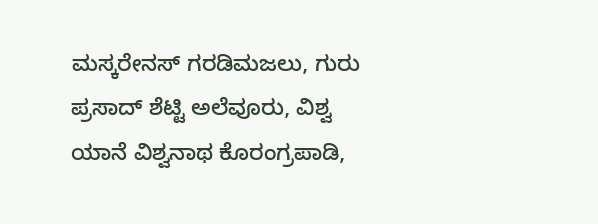ಮಸ್ಕರೇನಸ್ ಗರಡಿಮಜಲು, ಗುರು ಪ್ರಸಾದ್ ಶೆಟ್ಟಿ ಅಲೆವೂರು, ವಿಶ್ವ ಯಾನೆ ವಿಶ್ವನಾಥ ಕೊರಂಗ್ರಪಾಡಿ,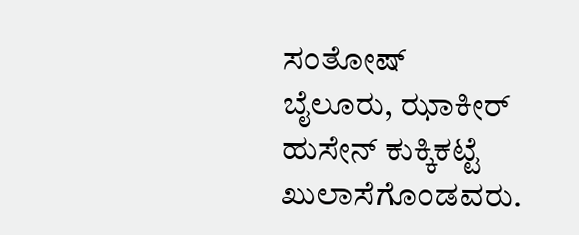ಸಂತೋಷ್ ಬೈಲೂರು, ಝಾಕೀರ್ ಹುಸೇನ್ ಕುಕ್ಕಿಕಟ್ಟೆ ಖುಲಾಸೆಗೊಂಡವರು.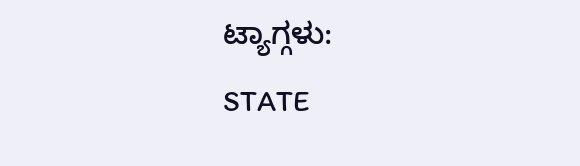ಟ್ಯಾಗ್ಗಳು:
STATE